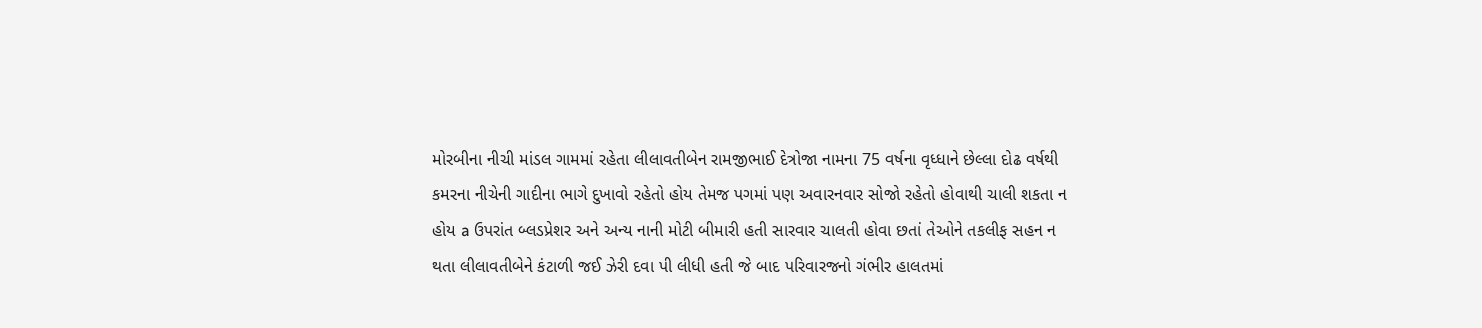મોરબીના નીચી માંડલ ગામમાં રહેતા લીલાવતીબેન રામજીભાઈ દેત્રોજા નામના 75 વર્ષના વૃધ્ધાને છેલ્લા દોઢ વર્ષથી કમરના નીચેની ગાદીના ભાગે દુખાવો રહેતો હોય તેમજ પગમાં પણ અવારનવાર સોજો રહેતો હોવાથી ચાલી શકતા ન હોય a ઉપરાંત બ્લડપ્રેશર અને અન્ય નાની મોટી બીમારી હતી સારવાર ચાલતી હોવા છતાં તેઓને તકલીફ સહન ન થતા લીલાવતીબેને કંટાળી જઈ ઝેરી દવા પી લીધી હતી જે બાદ પરિવારજનો ગંભીર હાલતમાં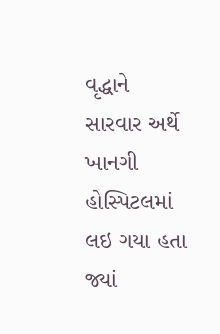વૃદ્ધાને સારવાર અર્થે ખાનગી હોસ્પિટલમાં લઇ ગયા હતા જ્યાં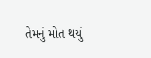તેમનું મોત થયું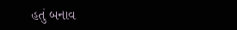હતું બનાવ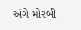અંગે મોરબી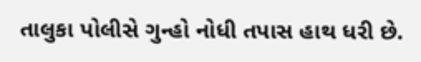તાલુકા પોલીસે ગુન્હો નોધી તપાસ હાથ ધરી છે.